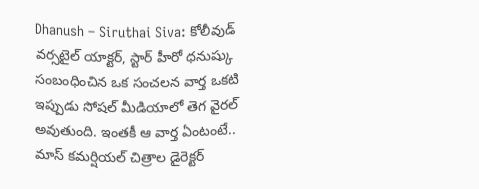Dhanush – Siruthai Siva: కోలీవుడ్ వర్సటైల్ యాక్టర్, స్టార్ హీరో ధనుష్కు సంబంధించిన ఒక సంచలన వార్త ఒకటి ఇప్పుడు సోషల్ మీడియాలో తెగ వైరల్ అవుతుంది. ఇంతకీ ఆ వార్త ఏంటంటే.. మాస్ కమర్షియల్ చిత్రాల డైరెక్టర్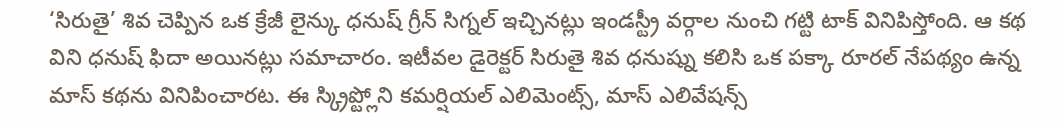‘సిరుతై’ శివ చెప్పిన ఒక క్రేజీ లైన్కు ధనుష్ గ్రీన్ సిగ్నల్ ఇచ్చినట్లు ఇండస్ట్రీ వర్గాల నుంచి గట్టి టాక్ వినిపిస్తోంది. ఆ కథ విని ధనుష్ ఫిదా అయినట్లు సమాచారం. ఇటీవల డైరెక్టర్ సిరుతై శివ ధనుష్ను కలిసి ఒక పక్కా రూరల్ నేపథ్యం ఉన్న మాస్ కథను వినిపించారట. ఈ స్క్రిప్ట్లోని కమర్షియల్ ఎలిమెంట్స్, మాస్ ఎలివేషన్స్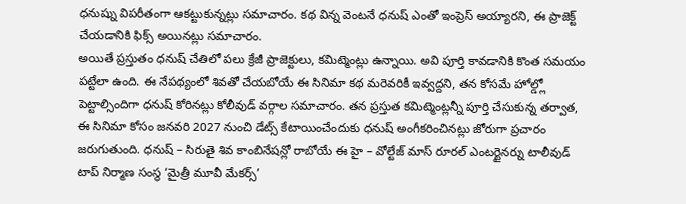ధనుష్ను విపరీతంగా ఆకట్టుకున్నట్లు సమాచారం. కథ విన్న వెంటనే ధనుష్ ఎంతో ఇంప్రెస్ అయ్యారని, ఈ ప్రాజెక్ట్ చేయడానికి ఫిక్స్ అయినట్లు సమాచారం.
అయితే ప్రస్తుతం ధనుష్ చేతిలో పలు క్రేజీ ప్రాజెక్టులు, కమిట్మెంట్లు ఉన్నాయి. అవి పూర్తి కావడానికి కొంత సమయం పట్టేలా ఉంది. ఈ నేపథ్యంలో శివతో చేయబోయే ఈ సినిమా కథ మరెవరికీ ఇవ్వద్దని, తన కోసమే హోల్డ్లో పెట్టాల్సిందిగా ధనుష్ కోరినట్లు కోలీవుడ్ వర్గాల సమాచారం. తన ప్రస్తుత కమిట్మెంట్లన్నీ పూర్తి చేసుకున్న తర్వాత, ఈ సినిమా కోసం జనవరి 2027 నుంచి డేట్స్ కేటాయించేందుకు ధనుష్ అంగీకరించినట్లు జోరుగా ప్రచారం జరుగుతుంది. ధనుష్ – సిరుతై శివ కాంబినేషన్లో రాబోయే ఈ హై – వోల్టేజ్ మాస్ రూరల్ ఎంటర్టైనర్ను టాలీవుడ్ టాప్ నిర్మాణ సంస్థ ‘మైత్రీ మూవీ మేకర్స్’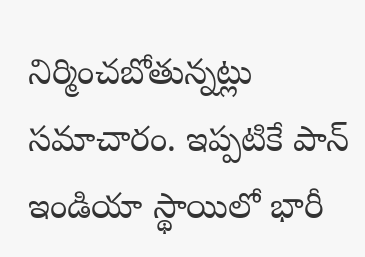నిర్మించబోతున్నట్లు సమాచారం. ఇప్పటికే పాన్ ఇండియా స్థాయిలో భారీ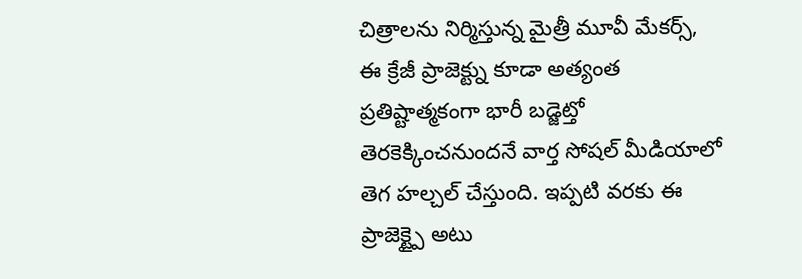చిత్రాలను నిర్మిస్తున్న మైత్రీ మూవీ మేకర్స్, ఈ క్రేజీ ప్రాజెక్ట్ను కూడా అత్యంత ప్రతిష్టాత్మకంగా భారీ బడ్జెట్తో తెరకెక్కించనుందనే వార్త సోషల్ మీడియాలో తెగ హల్చల్ చేస్తుంది. ఇప్పటి వరకు ఈ ప్రాజెక్ట్పై అటు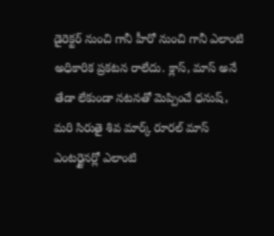డైరెక్టర్ నుంచి గానీ హీరో నుంచి గానీ ఎలాంటి అధికారిక ప్రకటన రాలేదు. క్లాస్, మాస్ అనే తేడా లేకుండా నటనతో మెప్పించే ధనుష్, మరి సిరుతై శివ మార్క్ రూరల్ మాస్ ఎంటర్టైనర్లో ఎలాంటి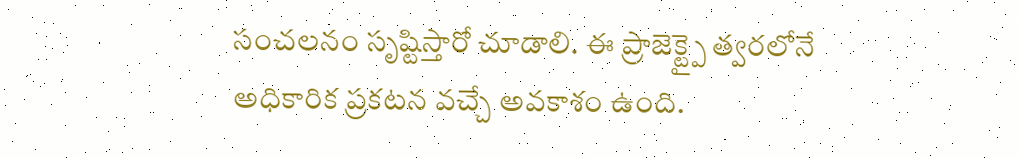సంచలనం సృష్టిస్తారో చూడాలి. ఈ ప్రాజెక్ట్పై త్వరలోనే అధికారిక ప్రకటన వచ్చే అవకాశం ఉంది.